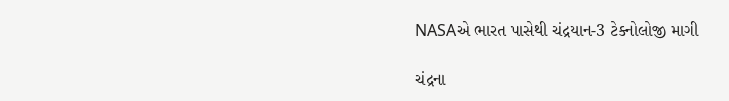NASAએ ભારત પાસેથી ચંદ્રયાન-3 ટેક્નોલોજી માગી

ચંદ્રના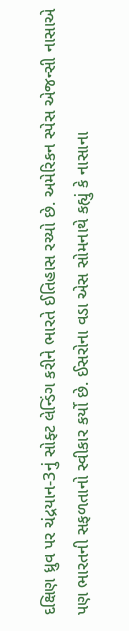દક્ષિણ ધ્રુવ પર ચંદ્રયાન-3નું સોફ્ટ લેન્ડિંગ કરીને ભારતે ઈતિહાસ રચ્યો છે. અમેરિકન સ્પેસ એજન્સી નાસાએ પણ ભારતની સફળતાનો સ્વીકાર કર્યો છે. ઈસરોના વડા એસ સોમનાથે કહ્યું કે નાસાના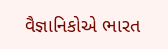વૈજ્ઞાનિકોએ ભારત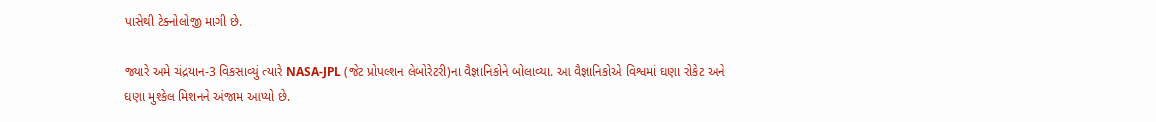પાસેથી ટેક્નોલોજી માગી છે.

જ્યારે અમે ચંદ્રયાન-3 વિકસાવ્યું ત્યારે NASA-JPL (જેટ પ્રોપલ્શન લેબોરેટરી)ના વૈજ્ઞાનિકોને બોલાવ્યા. આ વૈજ્ઞાનિકોએ વિશ્વમાં ઘણા રોકેટ અને ઘણા મુશ્કેલ મિશનને અંજામ આપ્યો છે.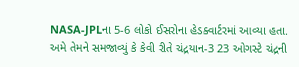NASA-JPLના 5-6 લોકો ઈસરોના હેડક્વાર્ટરમાં આવ્યા હતા. અમે તેમને સમજાવ્યું કે કેવી રીતે ચંદ્રયાન-3 23 ઓગસ્ટે ચંદ્રની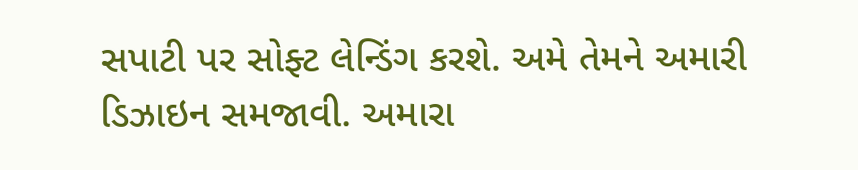સપાટી પર સોફ્ટ લેન્ડિંગ કરશે. અમે તેમને અમારી ડિઝાઇન સમજાવી. અમારા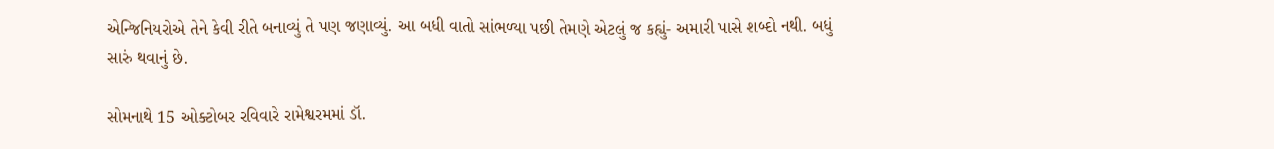એન્જિનિયરોએ તેને કેવી રીતે બનાવ્યું તે પણ જણાવ્યું. આ બધી વાતો સાંભળ્યા પછી તેમણે એટલું જ કહ્યું- અમારી પાસે શબ્દો નથી. બધું સારું થવાનું છે.

સોમનાથે 15 ઓક્ટોબર રવિવારે રામેશ્વરમમાં ડૉ.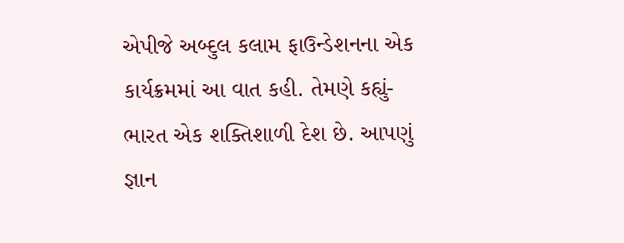એપીજે અબ્દુલ કલામ ફાઉન્ડેશનના એક કાર્યક્રમમાં આ વાત કહી. તેમણે કહ્યું- ભારત એક શક્તિશાળી દેશ છે. આપણું જ્ઞાન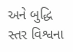અને બુદ્ધિ સ્તર વિશ્વના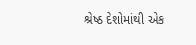શ્રેષ્ઠ દેશોમાંથી એક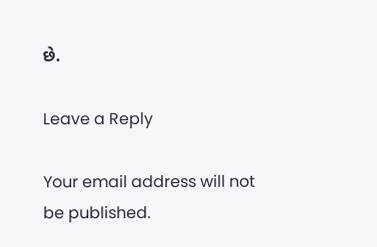છે.

Leave a Reply

Your email address will not be published.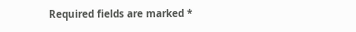Required fields are marked *